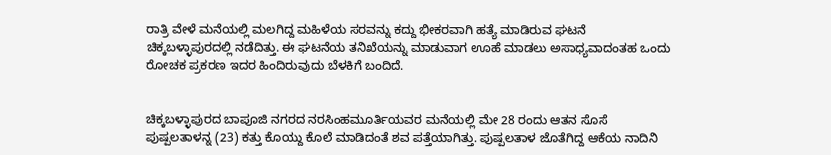ರಾತ್ರಿ ವೇಳೆ ಮನೆಯಲ್ಲಿ ಮಲಗಿದ್ದ ಮಹಿಳೆಯ ಸರವನ್ನು ಕದ್ದು ಭೀಕರವಾಗಿ ಹತ್ಯೆ ಮಾಡಿರುವ ಘಟನೆ ಚಿಕ್ಕಬಳ್ಳಾಪುರದಲ್ಲಿ ನಡೆದಿತ್ತು. ಈ ಘಟನೆಯ ತನಿಖೆಯನ್ನು ಮಾಡುವಾಗ ಊಹೆ ಮಾಡಲು ಅಸಾಧ್ಯವಾದಂತಹ ಒಂದು ರೋಚಕ ಪ್ರಕರಣ ಇದರ ಹಿಂದಿರುವುದು ಬೆಳಕಿಗೆ ಬಂದಿದೆ.


ಚಿಕ್ಕಬಳ್ಳಾಪುರದ ಬಾಪೂಜಿ ನಗರದ ನರಸಿಂಹಮೂರ್ತಿಯವರ ಮನೆಯಲ್ಲಿ ಮೇ 28 ರಂದು ಆತನ ಸೊಸೆ ಪುಷ್ಪಲತಾಳನ್ನ (23) ಕತ್ತು ಕೊಯ್ದು ಕೊಲೆ ಮಾಡಿದಂತೆ ಶವ ಪತ್ತೆಯಾಗಿತ್ತು. ಪುಷ್ಪಲತಾಳ ಜೊತೆಗಿದ್ದ ಆಕೆಯ ನಾದಿನಿ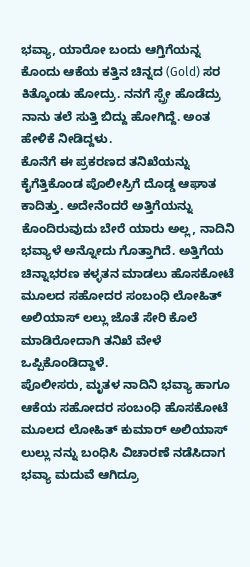ಭವ್ಯಾ, ಯಾರೋ ಬಂದು ಆಗ್ತಿಗೆಯನ್ನ ಕೊಂದು ಆಕೆಯ ಕತ್ತಿನ ಚಿನ್ನದ (Gold) ಸರ ಕಿತ್ಕೊಂಡು ಹೋದ್ರು. ನನಗೆ ಸ್ಪ್ರೇ ಹೊಡೆದ್ರು ನಾನು ತಲೆ ಸುತ್ತಿ ಬಿದ್ದು ಹೋಗಿದ್ದೆ. ಅಂತ ಹೇಳಿಕೆ ನೀಡಿದ್ದಳು.
ಕೊನೆಗೆ ಈ ಪ್ರಕರಣದ ತನಿಖೆಯನ್ನು ಕೈಗೆತ್ತಿಕೊಂಡ ಪೊಲೀಸ್ರಿಗೆ ದೊಡ್ಡ ಆಘಾತ ಕಾದಿತ್ತು. ಅದೇನೆಂದರೆ ಅತ್ತಿಗೆಯನ್ನು ಕೊಂದಿರುವುದು ಬೇರೆ ಯಾರು ಅಲ್ಲ, ನಾದಿನಿ ಭವ್ಯಾಳೆ ಅನ್ನೋದು ಗೊತ್ತಾಗಿದೆ. ಅತ್ತಿಗೆಯ ಚಿನ್ನಾಭರಣ ಕಳ್ಳತನ ಮಾಡಲು ಹೊಸಕೋಟೆ ಮೂಲದ ಸಹೋದರ ಸಂಬಂಧಿ ಲೋಹಿತ್ ಅಲಿಯಾಸ್ ಲಲ್ಲು ಜೊತೆ ಸೇರಿ ಕೊಲೆ ಮಾಡಿರೋದಾಗಿ ತನಿಖೆ ವೇಳೆ ಒಪ್ಪಿಕೊಂಡಿದ್ದಾಳೆ.
ಪೊಲೀಸರು, ಮೃತಳ ನಾದಿನಿ ಭವ್ಯಾ ಹಾಗೂ ಆಕೆಯ ಸಹೋದರ ಸಂಬಂಧಿ ಹೊಸಕೋಟೆ ಮೂಲದ ಲೋಹಿತ್ ಕುಮಾರ್ ಅಲಿಯಾಸ್ ಲುಲ್ಲು ನನ್ನು ಬಂಧಿಸಿ ವಿಚಾರಣೆ ನಡೆಸಿದಾಗ ಭವ್ಯಾ ಮದುವೆ ಆಗಿದ್ರೂ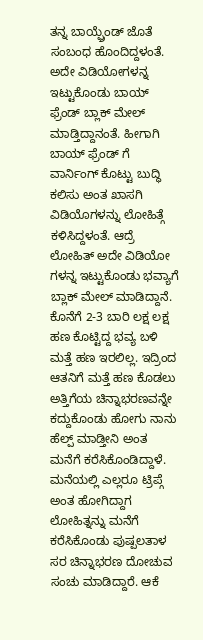ತನ್ನ ಬಾಯ್ಫ್ರೆಂಡ್ ಜೊತೆ ಸಂಬಂಧ ಹೊಂದಿದ್ದಳಂತೆ. ಅದೇ ವಿಡಿಯೋಗಳನ್ನ ಇಟ್ಟುಕೊಂಡು ಬಾಯ್ ಫ್ರೆಂಡ್ ಬ್ಲಾಕ್ ಮೇಲ್ ಮಾಡ್ತಿದ್ದಾನಂತೆ. ಹೀಗಾಗಿ ಬಾಯ್ ಫ್ರೆಂಡ್ ಗೆ ವಾರ್ನಿಂಗ್ ಕೊಟ್ಟು ಬುದ್ಧಿ ಕಲಿಸು ಅಂತ ಖಾಸಗಿ ವಿಡಿಯೊಗಳನ್ನು ಲೋಹಿತ್ಗೆ ಕಳಿಸಿದ್ದಳಂತೆ. ಆದ್ರೆ ಲೋಹಿತ್ ಅದೇ ವಿಡಿಯೋ ಗಳನ್ನ ಇಟ್ಟುಕೊಂಡು ಭವ್ಯಾಗೆ ಬ್ಲಾಕ್ ಮೇಲ್ ಮಾಡಿದ್ದಾನೆ.
ಕೊನೆಗೆ 2-3 ಬಾರಿ ಲಕ್ಷ ಲಕ್ಷ ಹಣ ಕೊಟ್ಟಿದ್ದ ಭವ್ಯ ಬಳಿ ಮತ್ತೆ ಹಣ ಇರಲಿಲ್ಲ. ಇದ್ರಿಂದ ಆತನಿಗೆ ಮತ್ತೆ ಹಣ ಕೊಡಲು ಅತ್ತಿಗೆಯ ಚಿನ್ನಾಭರಣವನ್ನೇ ಕದ್ದುಕೊಂಡು ಹೋಗು ನಾನು ಹೆಲ್ಪ್ ಮಾಡ್ತೀನಿ ಅಂತ ಮನೆಗೆ ಕರೆಸಿಕೊಂಡಿದ್ದಾಳೆ. ಮನೆಯಲ್ಲಿ ಎಲ್ಲರೂ ಟ್ರಿಪ್ಗೆ ಅಂತ ಹೋಗಿದ್ದಾಗ ಲೋಹಿತ್ನನ್ನು ಮನೆಗೆ ಕರೆಸಿಕೊಂಡು ಪುಷ್ಪಲತಾಳ ಸರ ಚಿನ್ನಾಭರಣ ದೋಚುವ ಸಂಚು ಮಾಡಿದ್ದಾರೆ. ಆಕೆ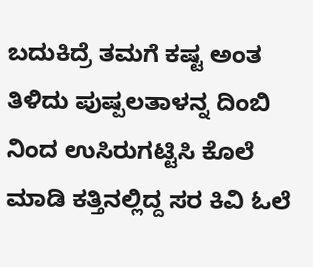ಬದುಕಿದ್ರೆ ತಮಗೆ ಕಷ್ಟ ಅಂತ ತಿಳಿದು ಪುಷ್ಪಲತಾಳನ್ನ ದಿಂಬಿ ನಿಂದ ಉಸಿರುಗಟ್ಟಿಸಿ ಕೊಲೆ ಮಾಡಿ ಕತ್ತಿನಲ್ಲಿದ್ದ ಸರ ಕಿವಿ ಓಲೆ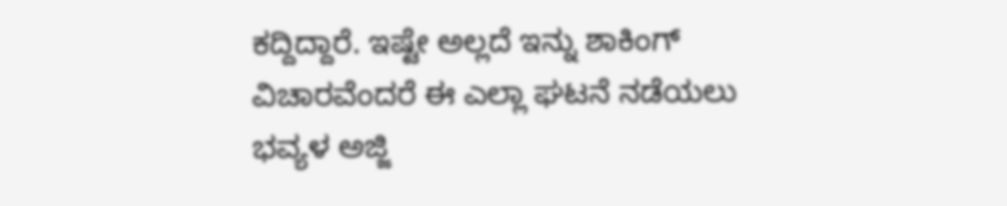ಕದ್ದಿದ್ದಾರೆ. ಇಷ್ಟೇ ಅಲ್ಲದೆ ಇನ್ನು ಶಾಕಿಂಗ್ ವಿಚಾರವೆಂದರೆ ಈ ಎಲ್ಲಾ ಘಟನೆ ನಡೆಯಲು ಭವ್ಯಳ ಅಜ್ಜಿ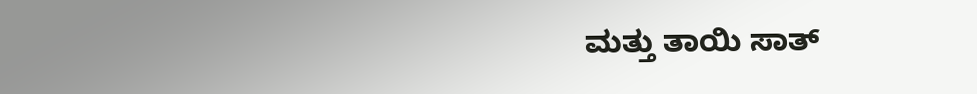ಮತ್ತು ತಾಯಿ ಸಾತ್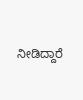ನೀಡಿದ್ದಾರೆ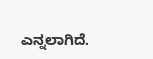ಎನ್ನಲಾಗಿದೆ.